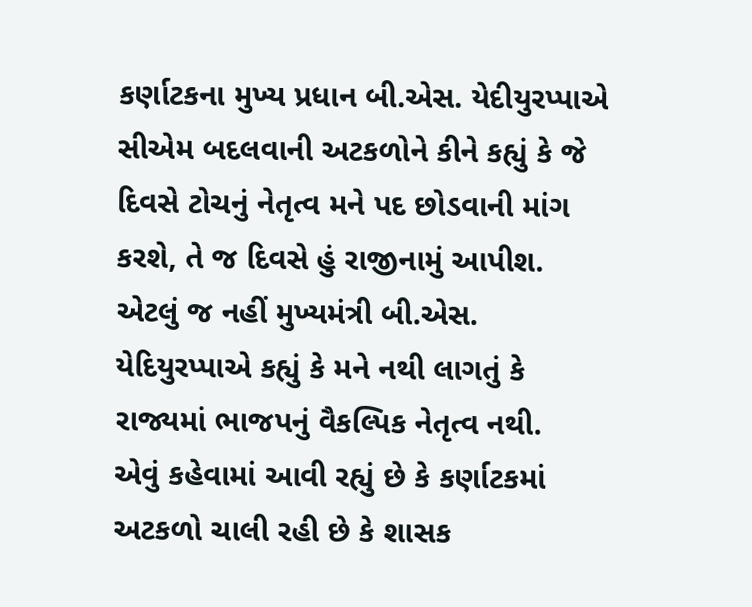કર્ણાટકના મુખ્ય પ્રધાન બી.એસ. યેદીયુરપ્પાએ સીએમ બદલવાની અટકળોને કીને કહ્યું કે જે દિવસે ટોચનું નેતૃત્વ મને પદ છોડવાની માંગ કરશે, તે જ દિવસે હું રાજીનામું આપીશ. એટલું જ નહીં મુખ્યમંત્રી બી.એસ. યેદિયુરપ્પાએ કહ્યું કે મને નથી લાગતું કે રાજ્યમાં ભાજપનું વૈકલ્પિક નેતૃત્વ નથી.
એવું કહેવામાં આવી રહ્યું છે કે કર્ણાટકમાં અટકળો ચાલી રહી છે કે શાસક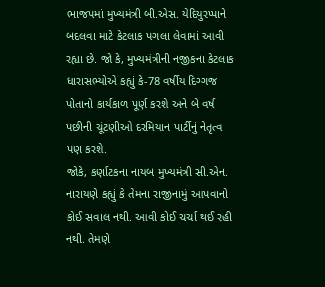ભાજપમાં મુખ્યમંત્રી બી.એસ. યેદિયુરપ્પાને બદલવા માટે કેટલાક પગલા લેવામાં આવી રહ્યા છે. જો કે, મુખ્યમંત્રીની નજીકના કેટલાક ધારાસભ્યોએ કહ્યું કે-78 વર્ષીય દિગ્ગજ પોતાનો કાર્યકાળ પૂર્ણ કરશે અને બે વર્ષ પછીની ચૂંટણીઓ દરમિયાન પાર્ટીનું નેતૃત્વ પણ કરશે.
જોકે, કર્ણાટકના નાયબ મુખ્યમંત્રી સી.એન. નારાયણે કહ્યું કે તેમના રાજીનામું આપવાનો કોઈ સવાલ નથી. આવી કોઈ ચર્ચા થઈ રહી નથી. તેમણે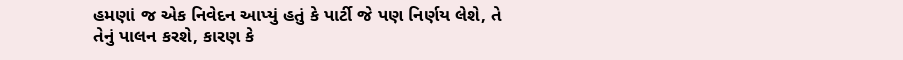હમણાં જ એક નિવેદન આપ્યું હતું કે પાર્ટી જે પણ નિર્ણય લેશે, તે તેનું પાલન કરશે, કારણ કે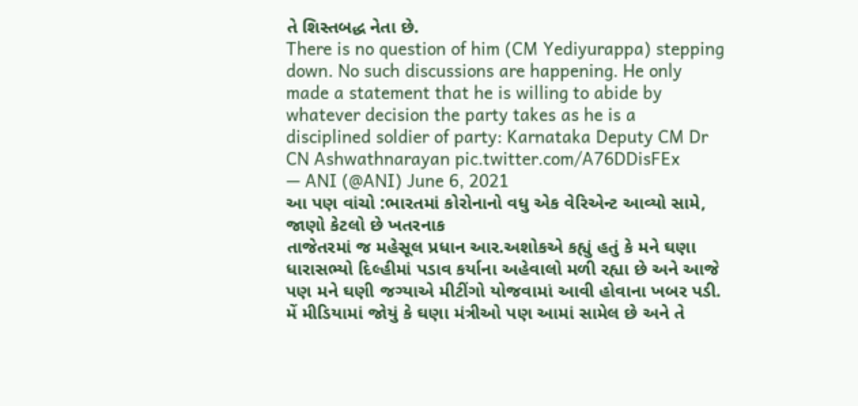તે શિસ્તબદ્ધ નેતા છે.
There is no question of him (CM Yediyurappa) stepping down. No such discussions are happening. He only made a statement that he is willing to abide by whatever decision the party takes as he is a disciplined soldier of party: Karnataka Deputy CM Dr CN Ashwathnarayan pic.twitter.com/A76DDisFEx
— ANI (@ANI) June 6, 2021
આ પણ વાંચો :ભારતમાં કોરોનાનો વધુ એક વેરિએન્ટ આવ્યો સામે, જાણો કેટલો છે ખતરનાક
તાજેતરમાં જ મહેસૂલ પ્રધાન આર.અશોકએ કહ્યું હતું કે મને ઘણા ધારાસભ્યો દિલ્હીમાં પડાવ કર્યાના અહેવાલો મળી રહ્યા છે અને આજે પણ મને ઘણી જગ્યાએ મીટીંગો યોજવામાં આવી હોવાના ખબર પડી. મેં મીડિયામાં જોયું કે ઘણા મંત્રીઓ પણ આમાં સામેલ છે અને તે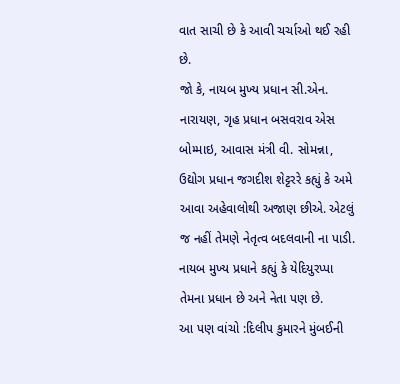વાત સાચી છે કે આવી ચર્ચાઓ થઈ રહી છે.
જો કે, નાયબ મુખ્ય પ્રધાન સી.એન. નારાયણ, ગૃહ પ્રધાન બસવરાવ એસ બોમ્માઇ, આવાસ મંત્રી વી. સોમન્ના, ઉદ્યોગ પ્રધાન જગદીશ શેટ્ટરરે કહ્યું કે અમે આવા અહેવાલોથી અજાણ છીએ. એટલું જ નહીં તેમણે નેતૃત્વ બદલવાની ના પાડી. નાયબ મુખ્ય પ્રધાને કહ્યું કે યેદિયુરપ્પા તેમના પ્રધાન છે અને નેતા પણ છે.
આ પણ વાંચો :દિલીપ કુમારને મુંબઈની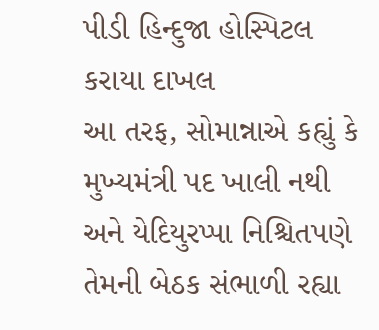પીડી હિન્દુજા હોસ્પિટલ કરાયા દાખલ
આ તરફ, સોમાન્નાએ કહ્યું કે મુખ્યમંત્રી પદ ખાલી નથી અને યેદિયુરપ્પા નિશ્ચિતપણે તેમની બેઠક સંભાળી રહ્યા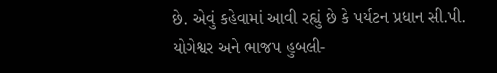છે. એવું કહેવામાં આવી રહ્યું છે કે પર્યટન પ્રધાન સી.પી. યોગેશ્વર અને ભાજપ હુબલી-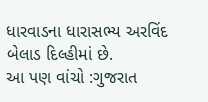ધારવાડના ધારાસભ્ય અરવિંદ બેલાડ દિલ્હીમાં છે.
આ પણ વાંચો :ગુજરાત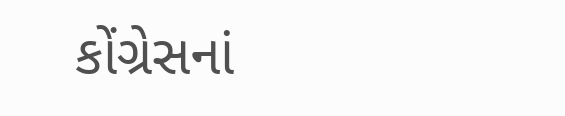કોંગ્રેસનાં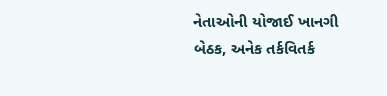નેતાઓની યોજાઈ ખાનગી બેઠક, અનેક તર્કવિતર્ક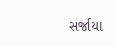સર્જાયા